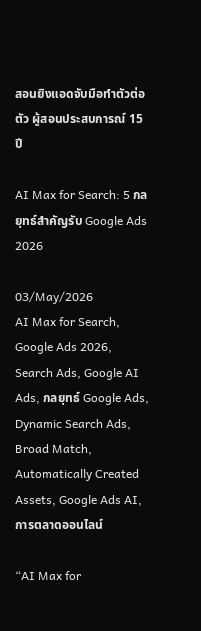สอนยิงแอดจับมือทำตัวต่อตัว ผู้สอนประสบการณ์ 15 ปี

AI Max for Search: 5 กลยุทธ์สำคัญรับ Google Ads 2026

03/May/2026
AI Max for Search, Google Ads 2026, Search Ads, Google AI Ads, กลยุทธ์ Google Ads, Dynamic Search Ads, Broad Match, Automatically Created Assets, Google Ads AI, การตลาดออนไลน์

“AI Max for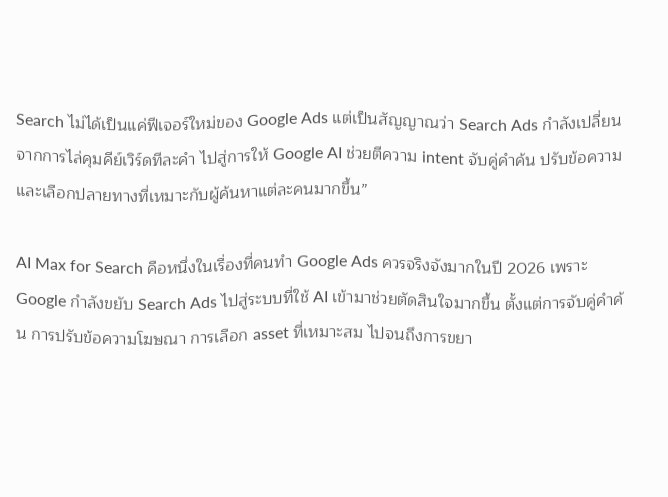Search ไม่ได้เป็นแค่ฟีเจอร์ใหม่ของ Google Ads แต่เป็นสัญญาณว่า Search Ads กำลังเปลี่ยนจากการไล่คุมคีย์เวิร์ดทีละคำ ไปสู่การให้ Google AI ช่วยตีความ intent จับคู่คำค้น ปรับข้อความ และเลือกปลายทางที่เหมาะกับผู้ค้นหาแต่ละคนมากขึ้น”

AI Max for Search คือหนึ่งในเรื่องที่คนทำ Google Ads ควรจริงจังมากในปี 2026 เพราะ Google กำลังขยับ Search Ads ไปสู่ระบบที่ใช้ AI เข้ามาช่วยตัดสินใจมากขึ้น ตั้งแต่การจับคู่คำค้น การปรับข้อความโฆษณา การเลือก asset ที่เหมาะสม ไปจนถึงการขยา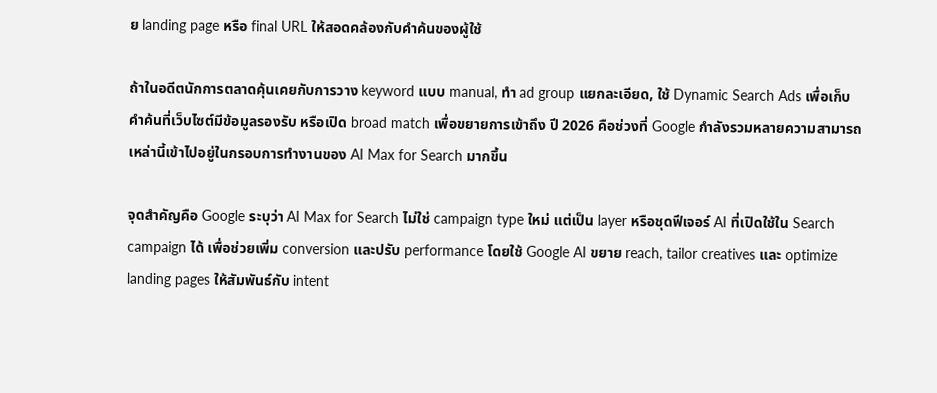ย landing page หรือ final URL ให้สอดคล้องกับคำค้นของผู้ใช้

ถ้าในอดีตนักการตลาดคุ้นเคยกับการวาง keyword แบบ manual, ทำ ad group แยกละเอียด, ใช้ Dynamic Search Ads เพื่อเก็บคำค้นที่เว็บไซต์มีข้อมูลรองรับ หรือเปิด broad match เพื่อขยายการเข้าถึง ปี 2026 คือช่วงที่ Google กำลังรวมหลายความสามารถเหล่านี้เข้าไปอยู่ในกรอบการทำงานของ AI Max for Search มากขึ้น

จุดสำคัญคือ Google ระบุว่า AI Max for Search ไม่ใช่ campaign type ใหม่ แต่เป็น layer หรือชุดฟีเจอร์ AI ที่เปิดใช้ใน Search campaign ได้ เพื่อช่วยเพิ่ม conversion และปรับ performance โดยใช้ Google AI ขยาย reach, tailor creatives และ optimize landing pages ให้สัมพันธ์กับ intent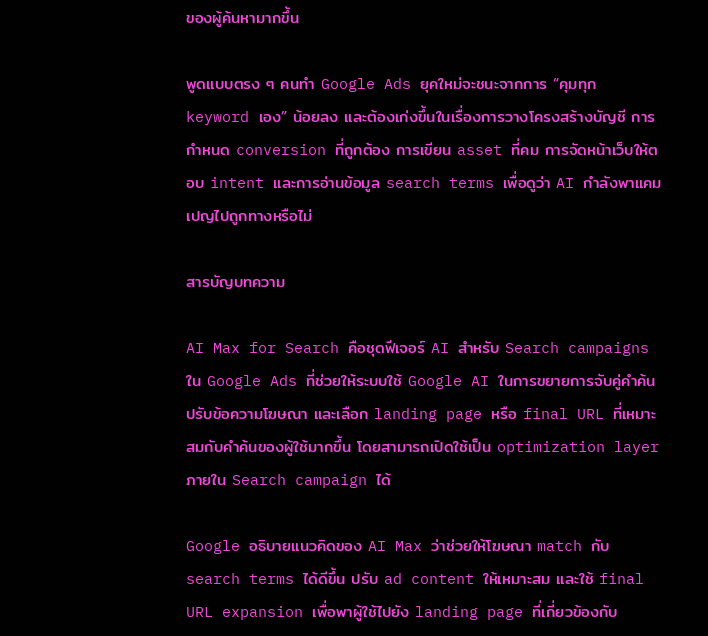ของผู้ค้นหามากขึ้น

พูดแบบตรง ๆ คนทำ Google Ads ยุคใหม่จะชนะจากการ “คุมทุก keyword เอง” น้อยลง และต้องเก่งขึ้นในเรื่องการวางโครงสร้างบัญชี การกำหนด conversion ที่ถูกต้อง การเขียน asset ที่คม การจัดหน้าเว็บให้ตอบ intent และการอ่านข้อมูล search terms เพื่อดูว่า AI กำลังพาแคมเปญไปถูกทางหรือไม่

สารบัญบทความ

AI Max for Search คือชุดฟีเจอร์ AI สำหรับ Search campaigns ใน Google Ads ที่ช่วยให้ระบบใช้ Google AI ในการขยายการจับคู่คำค้น ปรับข้อความโฆษณา และเลือก landing page หรือ final URL ที่เหมาะสมกับคำค้นของผู้ใช้มากขึ้น โดยสามารถเปิดใช้เป็น optimization layer ภายใน Search campaign ได้

Google อธิบายแนวคิดของ AI Max ว่าช่วยให้โฆษณา match กับ search terms ได้ดีขึ้น ปรับ ad content ให้เหมาะสม และใช้ final URL expansion เพื่อพาผู้ใช้ไปยัง landing page ที่เกี่ยวข้องกับ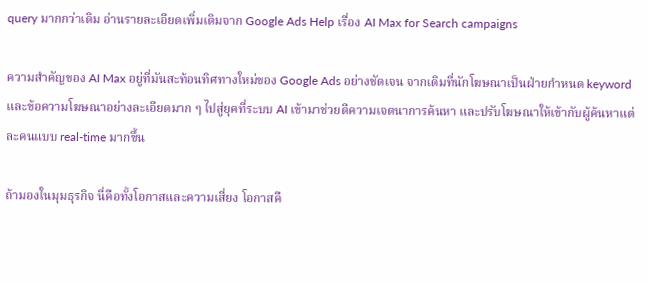query มากกว่าเดิม อ่านรายละเอียดเพิ่มเติมจาก Google Ads Help เรื่อง AI Max for Search campaigns

ความสำคัญของ AI Max อยู่ที่มันสะท้อนทิศทางใหม่ของ Google Ads อย่างชัดเจน จากเดิมที่นักโฆษณาเป็นฝ่ายกำหนด keyword และข้อความโฆษณาอย่างละเอียดมาก ๆ ไปสู่ยุคที่ระบบ AI เข้ามาช่วยตีความเจตนาการค้นหา และปรับโฆษณาให้เข้ากับผู้ค้นหาแต่ละคนแบบ real-time มากขึ้น

ถ้ามองในมุมธุรกิจ นี่คือทั้งโอกาสและความเสี่ยง โอกาสคื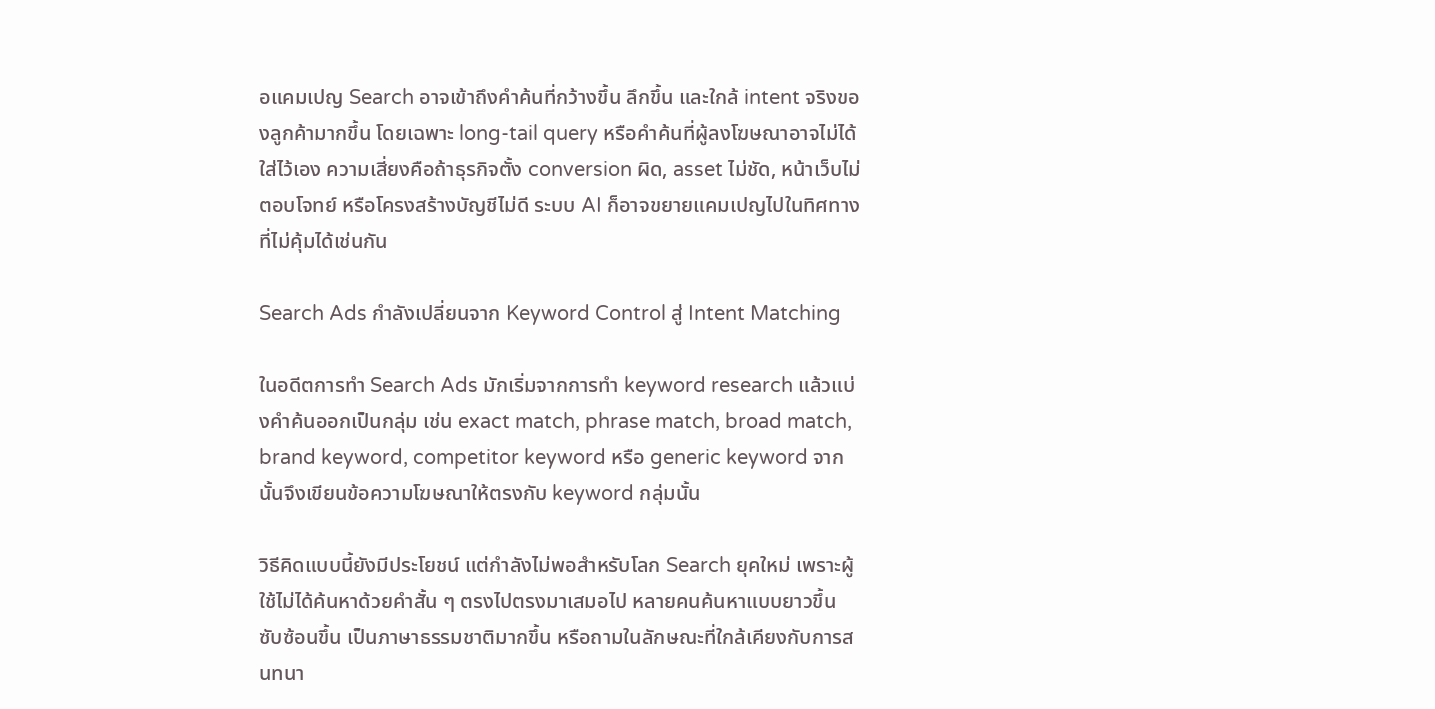อแคมเปญ Search อาจเข้าถึงคำค้นที่กว้างขึ้น ลึกขึ้น และใกล้ intent จริงของลูกค้ามากขึ้น โดยเฉพาะ long-tail query หรือคำค้นที่ผู้ลงโฆษณาอาจไม่ได้ใส่ไว้เอง ความเสี่ยงคือถ้าธุรกิจตั้ง conversion ผิด, asset ไม่ชัด, หน้าเว็บไม่ตอบโจทย์ หรือโครงสร้างบัญชีไม่ดี ระบบ AI ก็อาจขยายแคมเปญไปในทิศทางที่ไม่คุ้มได้เช่นกัน

Search Ads กำลังเปลี่ยนจาก Keyword Control สู่ Intent Matching

ในอดีตการทำ Search Ads มักเริ่มจากการทำ keyword research แล้วแบ่งคำค้นออกเป็นกลุ่ม เช่น exact match, phrase match, broad match, brand keyword, competitor keyword หรือ generic keyword จากนั้นจึงเขียนข้อความโฆษณาให้ตรงกับ keyword กลุ่มนั้น

วิธีคิดแบบนี้ยังมีประโยชน์ แต่กำลังไม่พอสำหรับโลก Search ยุคใหม่ เพราะผู้ใช้ไม่ได้ค้นหาด้วยคำสั้น ๆ ตรงไปตรงมาเสมอไป หลายคนค้นหาแบบยาวขึ้น ซับซ้อนขึ้น เป็นภาษาธรรมชาติมากขึ้น หรือถามในลักษณะที่ใกล้เคียงกับการสนทนา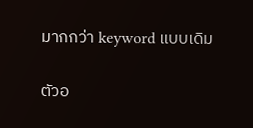มากกว่า keyword แบบเดิม

ตัวอ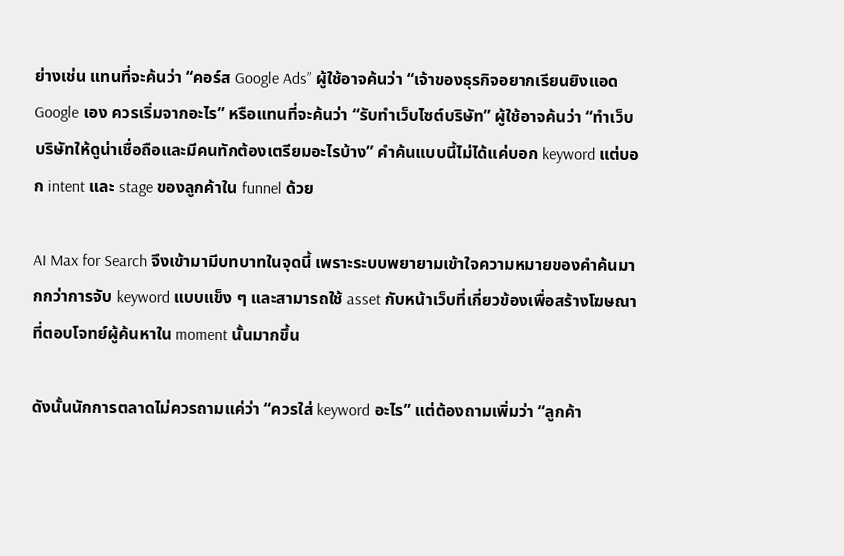ย่างเช่น แทนที่จะค้นว่า “คอร์ส Google Ads” ผู้ใช้อาจค้นว่า “เจ้าของธุรกิจอยากเรียนยิงแอด Google เอง ควรเริ่มจากอะไร” หรือแทนที่จะค้นว่า “รับทำเว็บไซต์บริษัท” ผู้ใช้อาจค้นว่า “ทำเว็บบริษัทให้ดูน่าเชื่อถือและมีคนทักต้องเตรียมอะไรบ้าง” คำค้นแบบนี้ไม่ได้แค่บอก keyword แต่บอก intent และ stage ของลูกค้าใน funnel ด้วย

AI Max for Search จึงเข้ามามีบทบาทในจุดนี้ เพราะระบบพยายามเข้าใจความหมายของคำค้นมากกว่าการจับ keyword แบบแข็ง ๆ และสามารถใช้ asset กับหน้าเว็บที่เกี่ยวข้องเพื่อสร้างโฆษณาที่ตอบโจทย์ผู้ค้นหาใน moment นั้นมากขึ้น

ดังนั้นนักการตลาดไม่ควรถามแค่ว่า “ควรใส่ keyword อะไร” แต่ต้องถามเพิ่มว่า “ลูกค้า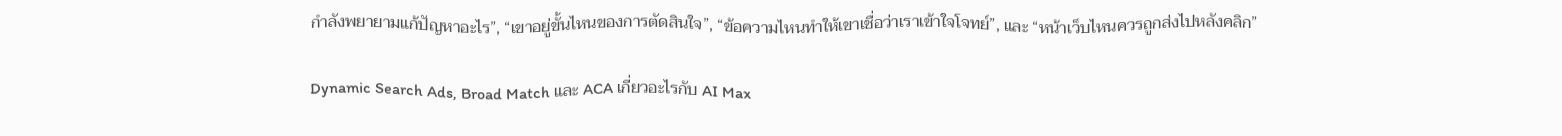กำลังพยายามแก้ปัญหาอะไร”, “เขาอยู่ขั้นไหนของการตัดสินใจ”, “ข้อความไหนทำให้เขาเชื่อว่าเราเข้าใจโจทย์”, และ “หน้าเว็บไหนควรถูกส่งไปหลังคลิก”

Dynamic Search Ads, Broad Match และ ACA เกี่ยวอะไรกับ AI Max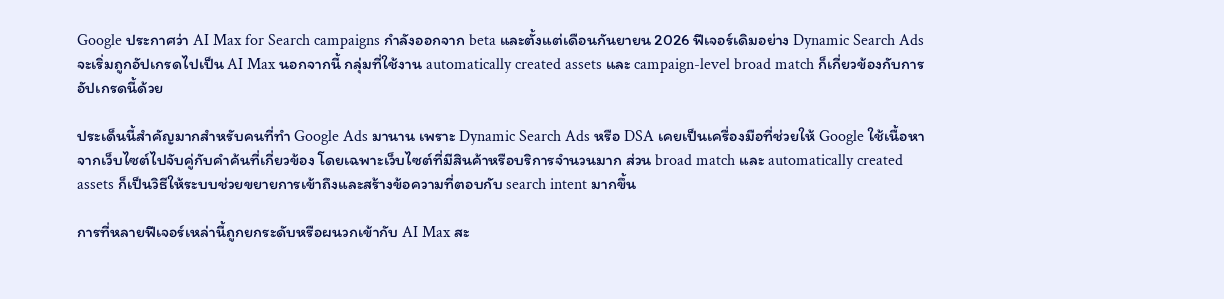Google ประกาศว่า AI Max for Search campaigns กำลังออกจาก beta และตั้งแต่เดือนกันยายน 2026 ฟีเจอร์เดิมอย่าง Dynamic Search Ads จะเริ่มถูกอัปเกรดไปเป็น AI Max นอกจากนี้ กลุ่มที่ใช้งาน automatically created assets และ campaign-level broad match ก็เกี่ยวข้องกับการอัปเกรดนี้ด้วย

ประเด็นนี้สำคัญมากสำหรับคนที่ทำ Google Ads มานาน เพราะ Dynamic Search Ads หรือ DSA เคยเป็นเครื่องมือที่ช่วยให้ Google ใช้เนื้อหาจากเว็บไซต์ไปจับคู่กับคำค้นที่เกี่ยวข้อง โดยเฉพาะเว็บไซต์ที่มีสินค้าหรือบริการจำนวนมาก ส่วน broad match และ automatically created assets ก็เป็นวิธีให้ระบบช่วยขยายการเข้าถึงและสร้างข้อความที่ตอบกับ search intent มากขึ้น

การที่หลายฟีเจอร์เหล่านี้ถูกยกระดับหรือผนวกเข้ากับ AI Max สะ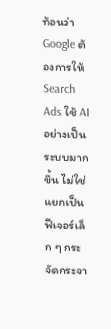ท้อนว่า Google ต้องการให้ Search Ads ใช้ AI อย่างเป็นระบบมากขึ้น ไม่ใช่แยกเป็นฟีเจอร์เล็ก ๆ กระจัดกระจา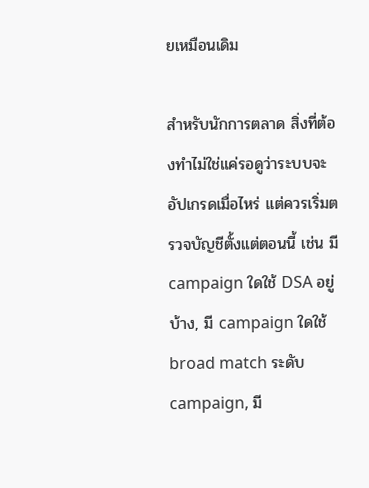ยเหมือนเดิม

สำหรับนักการตลาด สิ่งที่ต้องทำไม่ใช่แค่รอดูว่าระบบจะอัปเกรดเมื่อไหร่ แต่ควรเริ่มตรวจบัญชีตั้งแต่ตอนนี้ เช่น มี campaign ใดใช้ DSA อยู่บ้าง, มี campaign ใดใช้ broad match ระดับ campaign, มี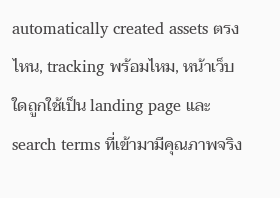automatically created assets ตรงไหน, tracking พร้อมไหม, หน้าเว็บใดถูกใช้เป็น landing page และ search terms ที่เข้ามามีคุณภาพจริง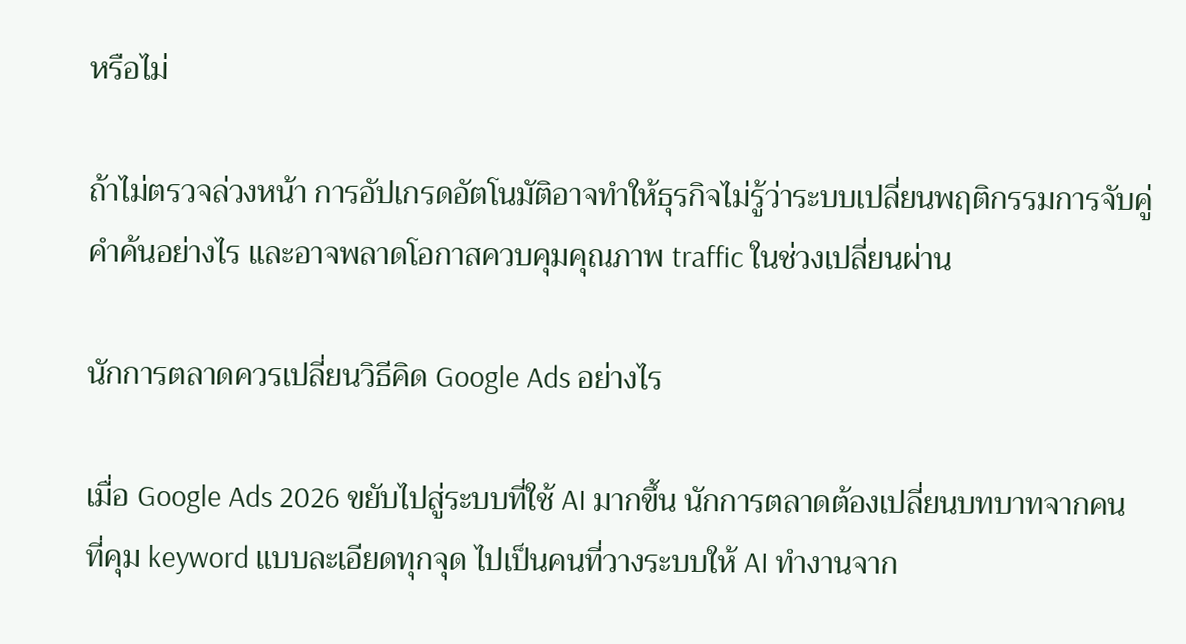หรือไม่

ถ้าไม่ตรวจล่วงหน้า การอัปเกรดอัตโนมัติอาจทำให้ธุรกิจไม่รู้ว่าระบบเปลี่ยนพฤติกรรมการจับคู่คำค้นอย่างไร และอาจพลาดโอกาสควบคุมคุณภาพ traffic ในช่วงเปลี่ยนผ่าน

นักการตลาดควรเปลี่ยนวิธีคิด Google Ads อย่างไร

เมื่อ Google Ads 2026 ขยับไปสู่ระบบที่ใช้ AI มากขึ้น นักการตลาดต้องเปลี่ยนบทบาทจากคนที่คุม keyword แบบละเอียดทุกจุด ไปเป็นคนที่วางระบบให้ AI ทำงานจาก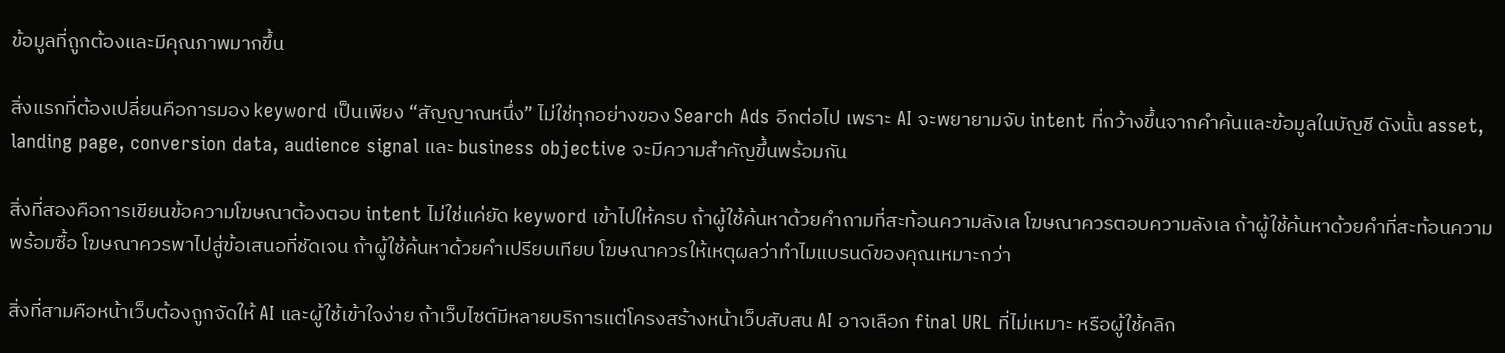ข้อมูลที่ถูกต้องและมีคุณภาพมากขึ้น

สิ่งแรกที่ต้องเปลี่ยนคือการมอง keyword เป็นเพียง “สัญญาณหนึ่ง” ไม่ใช่ทุกอย่างของ Search Ads อีกต่อไป เพราะ AI จะพยายามจับ intent ที่กว้างขึ้นจากคำค้นและข้อมูลในบัญชี ดังนั้น asset, landing page, conversion data, audience signal และ business objective จะมีความสำคัญขึ้นพร้อมกัน

สิ่งที่สองคือการเขียนข้อความโฆษณาต้องตอบ intent ไม่ใช่แค่ยัด keyword เข้าไปให้ครบ ถ้าผู้ใช้ค้นหาด้วยคำถามที่สะท้อนความลังเล โฆษณาควรตอบความลังเล ถ้าผู้ใช้ค้นหาด้วยคำที่สะท้อนความพร้อมซื้อ โฆษณาควรพาไปสู่ข้อเสนอที่ชัดเจน ถ้าผู้ใช้ค้นหาด้วยคำเปรียบเทียบ โฆษณาควรให้เหตุผลว่าทำไมแบรนด์ของคุณเหมาะกว่า

สิ่งที่สามคือหน้าเว็บต้องถูกจัดให้ AI และผู้ใช้เข้าใจง่าย ถ้าเว็บไซต์มีหลายบริการแต่โครงสร้างหน้าเว็บสับสน AI อาจเลือก final URL ที่ไม่เหมาะ หรือผู้ใช้คลิก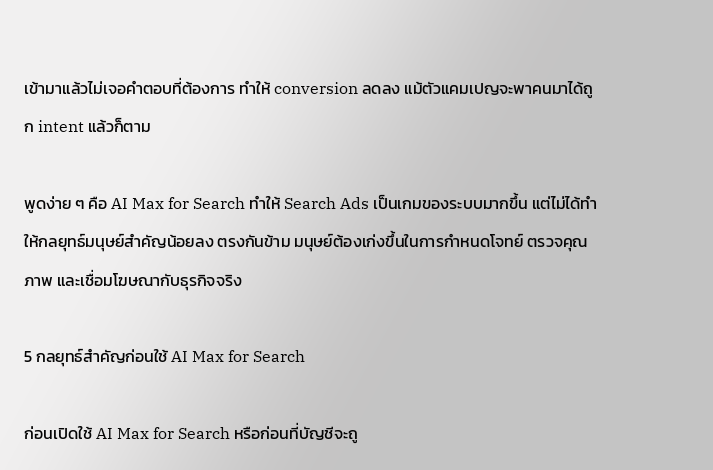เข้ามาแล้วไม่เจอคำตอบที่ต้องการ ทำให้ conversion ลดลง แม้ตัวแคมเปญจะพาคนมาได้ถูก intent แล้วก็ตาม

พูดง่าย ๆ คือ AI Max for Search ทำให้ Search Ads เป็นเกมของระบบมากขึ้น แต่ไม่ได้ทำให้กลยุทธ์มนุษย์สำคัญน้อยลง ตรงกันข้าม มนุษย์ต้องเก่งขึ้นในการกำหนดโจทย์ ตรวจคุณภาพ และเชื่อมโฆษณากับธุรกิจจริง

5 กลยุทธ์สำคัญก่อนใช้ AI Max for Search

ก่อนเปิดใช้ AI Max for Search หรือก่อนที่บัญชีจะถู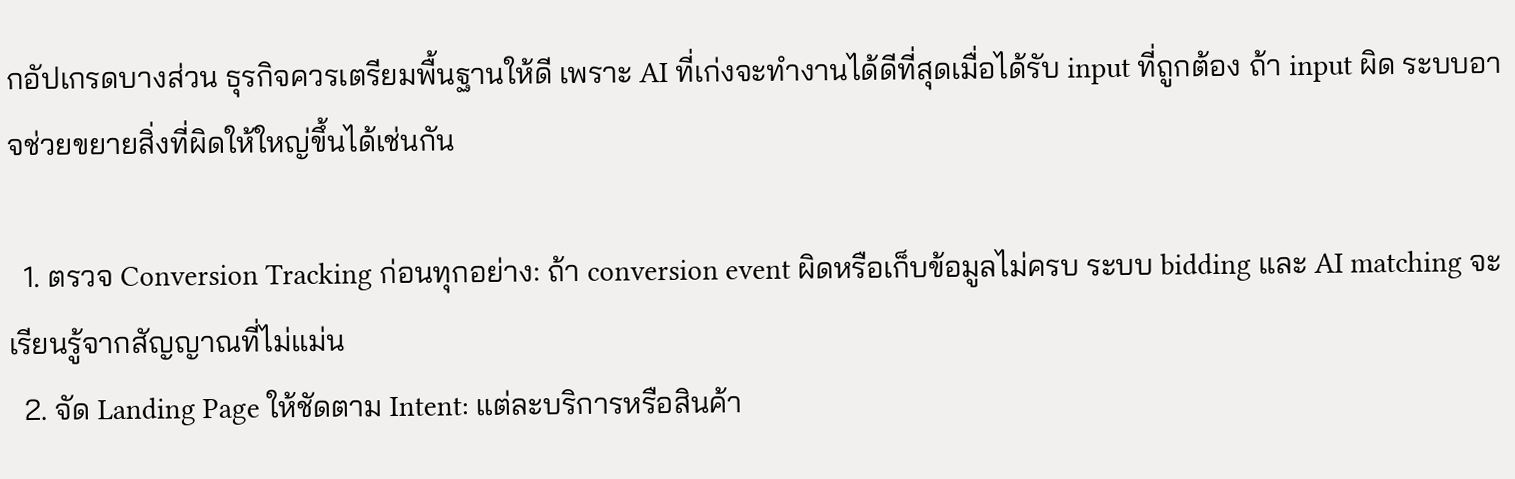กอัปเกรดบางส่วน ธุรกิจควรเตรียมพื้นฐานให้ดี เพราะ AI ที่เก่งจะทำงานได้ดีที่สุดเมื่อได้รับ input ที่ถูกต้อง ถ้า input ผิด ระบบอาจช่วยขยายสิ่งที่ผิดให้ใหญ่ขึ้นได้เช่นกัน

  1. ตรวจ Conversion Tracking ก่อนทุกอย่าง: ถ้า conversion event ผิดหรือเก็บข้อมูลไม่ครบ ระบบ bidding และ AI matching จะเรียนรู้จากสัญญาณที่ไม่แม่น
  2. จัด Landing Page ให้ชัดตาม Intent: แต่ละบริการหรือสินค้า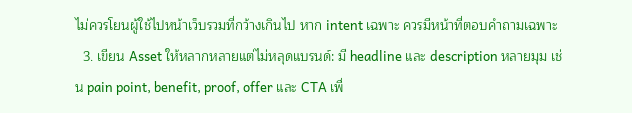ไม่ควรโยนผู้ใช้ไปหน้าเว็บรวมที่กว้างเกินไป หาก intent เฉพาะ ควรมีหน้าที่ตอบคำถามเฉพาะ
  3. เขียน Asset ให้หลากหลายแต่ไม่หลุดแบรนด์: มี headline และ description หลายมุม เช่น pain point, benefit, proof, offer และ CTA เพื่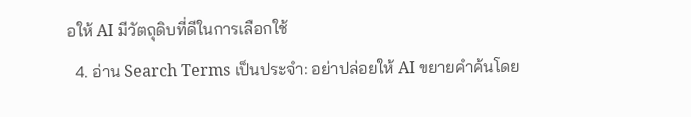อให้ AI มีวัตถุดิบที่ดีในการเลือกใช้
  4. อ่าน Search Terms เป็นประจำ: อย่าปล่อยให้ AI ขยายคำค้นโดย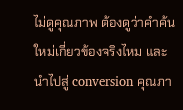ไม่ดูคุณภาพ ต้องดูว่าคำค้นใหม่เกี่ยวข้องจริงไหม และนำไปสู่ conversion คุณภา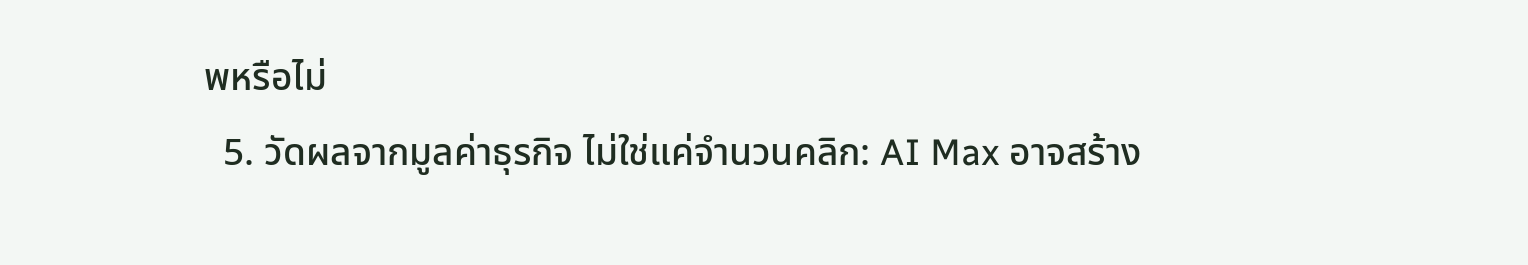พหรือไม่
  5. วัดผลจากมูลค่าธุรกิจ ไม่ใช่แค่จำนวนคลิก: AI Max อาจสร้าง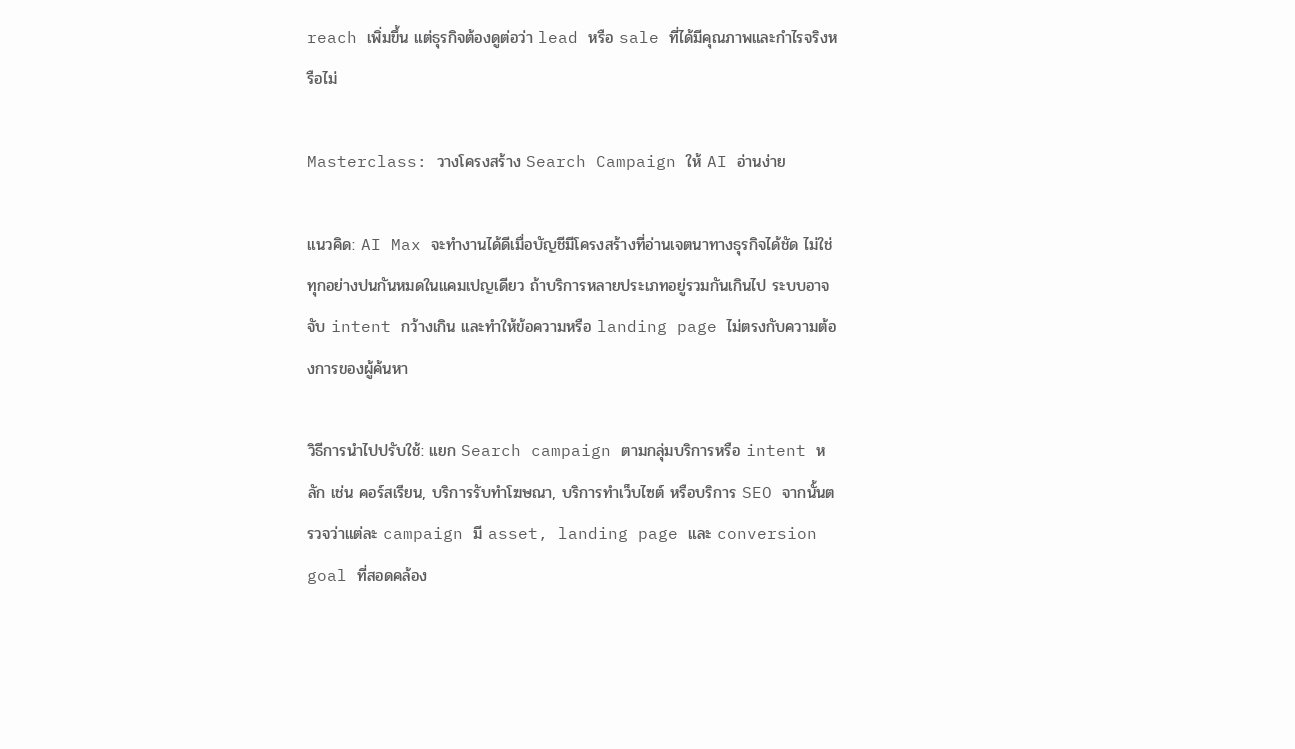reach เพิ่มขึ้น แต่ธุรกิจต้องดูต่อว่า lead หรือ sale ที่ได้มีคุณภาพและกำไรจริงหรือไม่

Masterclass: วางโครงสร้าง Search Campaign ให้ AI อ่านง่าย

แนวคิด: AI Max จะทำงานได้ดีเมื่อบัญชีมีโครงสร้างที่อ่านเจตนาทางธุรกิจได้ชัด ไม่ใช่ทุกอย่างปนกันหมดในแคมเปญเดียว ถ้าบริการหลายประเภทอยู่รวมกันเกินไป ระบบอาจจับ intent กว้างเกิน และทำให้ข้อความหรือ landing page ไม่ตรงกับความต้องการของผู้ค้นหา

วิธีการนำไปปรับใช้: แยก Search campaign ตามกลุ่มบริการหรือ intent หลัก เช่น คอร์สเรียน, บริการรับทำโฆษณา, บริการทำเว็บไซต์ หรือบริการ SEO จากนั้นตรวจว่าแต่ละ campaign มี asset, landing page และ conversion goal ที่สอดคล้อง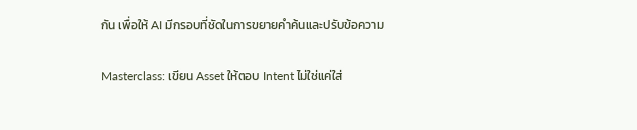กัน เพื่อให้ AI มีกรอบที่ชัดในการขยายคำค้นและปรับข้อความ

Masterclass: เขียน Asset ให้ตอบ Intent ไม่ใช่แค่ใส่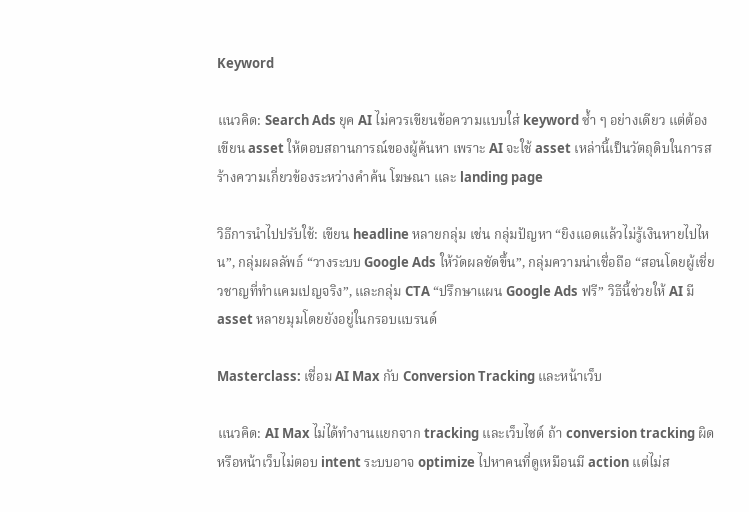Keyword

แนวคิด: Search Ads ยุค AI ไม่ควรเขียนข้อความแบบใส่ keyword ซ้ำ ๆ อย่างเดียว แต่ต้องเขียน asset ให้ตอบสถานการณ์ของผู้ค้นหา เพราะ AI จะใช้ asset เหล่านี้เป็นวัตถุดิบในการสร้างความเกี่ยวข้องระหว่างคำค้น โฆษณา และ landing page

วิธีการนำไปปรับใช้: เขียน headline หลายกลุ่ม เช่น กลุ่มปัญหา “ยิงแอดแล้วไม่รู้เงินหายไปไหน”, กลุ่มผลลัพธ์ “วางระบบ Google Ads ให้วัดผลชัดขึ้น”, กลุ่มความน่าเชื่อถือ “สอนโดยผู้เชี่ยวชาญที่ทำแคมเปญจริง”, และกลุ่ม CTA “ปรึกษาแผน Google Ads ฟรี” วิธีนี้ช่วยให้ AI มี asset หลายมุมโดยยังอยู่ในกรอบแบรนด์

Masterclass: เชื่อม AI Max กับ Conversion Tracking และหน้าเว็บ

แนวคิด: AI Max ไม่ได้ทำงานแยกจาก tracking และเว็บไซต์ ถ้า conversion tracking ผิด หรือหน้าเว็บไม่ตอบ intent ระบบอาจ optimize ไปหาคนที่ดูเหมือนมี action แต่ไม่ส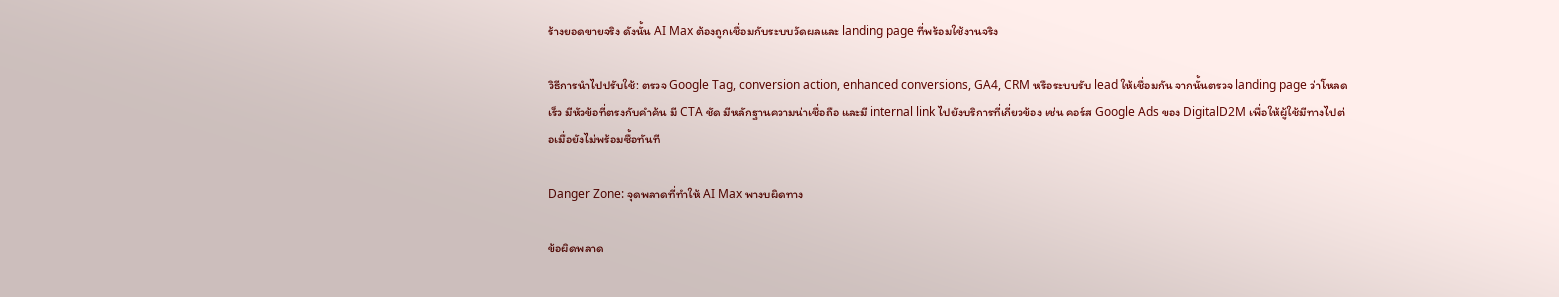ร้างยอดขายจริง ดังนั้น AI Max ต้องถูกเชื่อมกับระบบวัดผลและ landing page ที่พร้อมใช้งานจริง

วิธีการนำไปปรับใช้: ตรวจ Google Tag, conversion action, enhanced conversions, GA4, CRM หรือระบบรับ lead ให้เชื่อมกัน จากนั้นตรวจ landing page ว่าโหลดเร็ว มีหัวข้อที่ตรงกับคำค้น มี CTA ชัด มีหลักฐานความน่าเชื่อถือ และมี internal link ไปยังบริการที่เกี่ยวข้อง เช่น คอร์ส Google Ads ของ DigitalD2M เพื่อให้ผู้ใช้มีทางไปต่อเมื่อยังไม่พร้อมซื้อทันที

Danger Zone: จุดพลาดที่ทำให้ AI Max พางบผิดทาง

ข้อผิดพลาด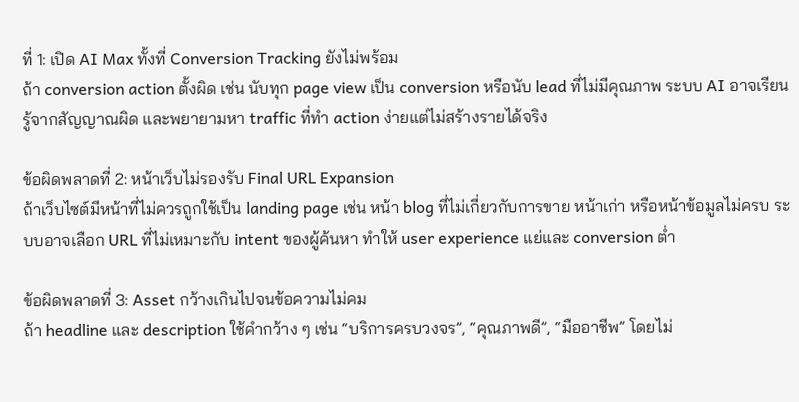ที่ 1: เปิด AI Max ทั้งที่ Conversion Tracking ยังไม่พร้อม
ถ้า conversion action ตั้งผิด เช่น นับทุก page view เป็น conversion หรือนับ lead ที่ไม่มีคุณภาพ ระบบ AI อาจเรียนรู้จากสัญญาณผิด และพยายามหา traffic ที่ทำ action ง่ายแต่ไม่สร้างรายได้จริง

ข้อผิดพลาดที่ 2: หน้าเว็บไม่รองรับ Final URL Expansion
ถ้าเว็บไซต์มีหน้าที่ไม่ควรถูกใช้เป็น landing page เช่น หน้า blog ที่ไม่เกี่ยวกับการขาย หน้าเก่า หรือหน้าข้อมูลไม่ครบ ระบบอาจเลือก URL ที่ไม่เหมาะกับ intent ของผู้ค้นหา ทำให้ user experience แย่และ conversion ต่ำ

ข้อผิดพลาดที่ 3: Asset กว้างเกินไปจนข้อความไม่คม
ถ้า headline และ description ใช้คำกว้าง ๆ เช่น “บริการครบวงจร”, “คุณภาพดี”, “มืออาชีพ” โดยไม่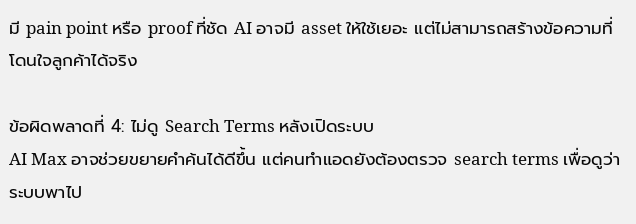มี pain point หรือ proof ที่ชัด AI อาจมี asset ให้ใช้เยอะ แต่ไม่สามารถสร้างข้อความที่โดนใจลูกค้าได้จริง

ข้อผิดพลาดที่ 4: ไม่ดู Search Terms หลังเปิดระบบ
AI Max อาจช่วยขยายคำค้นได้ดีขึ้น แต่คนทำแอดยังต้องตรวจ search terms เพื่อดูว่าระบบพาไป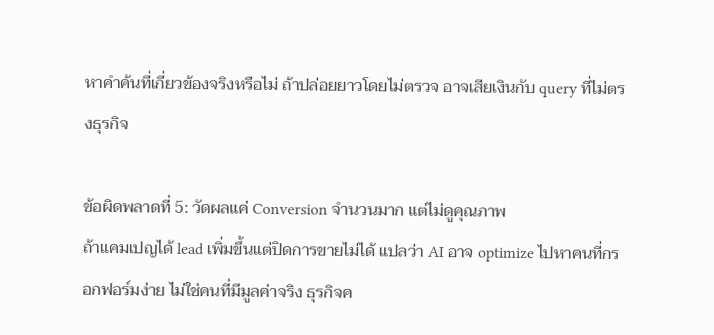หาคำค้นที่เกี่ยวข้องจริงหรือไม่ ถ้าปล่อยยาวโดยไม่ตรวจ อาจเสียเงินกับ query ที่ไม่ตรงธุรกิจ

ข้อผิดพลาดที่ 5: วัดผลแค่ Conversion จำนวนมาก แต่ไม่ดูคุณภาพ
ถ้าแคมเปญได้ lead เพิ่มขึ้นแต่ปิดการขายไม่ได้ แปลว่า AI อาจ optimize ไปหาคนที่กรอกฟอร์มง่าย ไม่ใช่คนที่มีมูลค่าจริง ธุรกิจค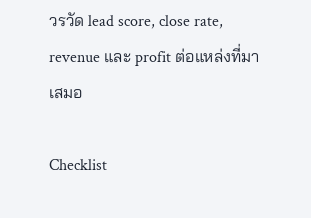วรวัด lead score, close rate, revenue และ profit ต่อแหล่งที่มาเสมอ

Checklist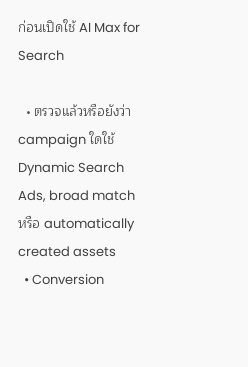ก่อนเปิดใช้ AI Max for Search

  • ตรวจแล้วหรือยังว่า campaign ใดใช้ Dynamic Search Ads, broad match หรือ automatically created assets
  • Conversion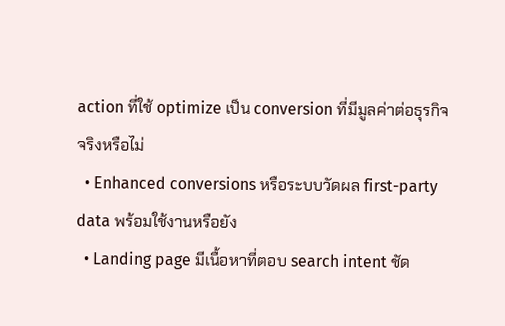action ที่ใช้ optimize เป็น conversion ที่มีมูลค่าต่อธุรกิจจริงหรือไม่
  • Enhanced conversions หรือระบบวัดผล first-party data พร้อมใช้งานหรือยัง
  • Landing page มีเนื้อหาที่ตอบ search intent ชัด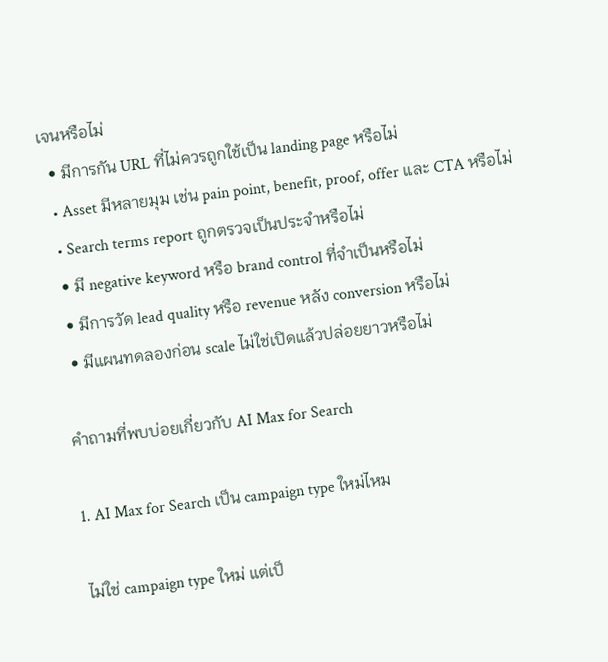เจนหรือไม่
  • มีการกัน URL ที่ไม่ควรถูกใช้เป็น landing page หรือไม่
  • Asset มีหลายมุม เช่น pain point, benefit, proof, offer และ CTA หรือไม่
  • Search terms report ถูกตรวจเป็นประจำหรือไม่
  • มี negative keyword หรือ brand control ที่จำเป็นหรือไม่
  • มีการวัด lead quality หรือ revenue หลัง conversion หรือไม่
  • มีแผนทดลองก่อน scale ไม่ใช่เปิดแล้วปล่อยยาวหรือไม่

คำถามที่พบบ่อยเกี่ยวกับ AI Max for Search

1. AI Max for Search เป็น campaign type ใหม่ไหม

ไม่ใช่ campaign type ใหม่ แต่เป็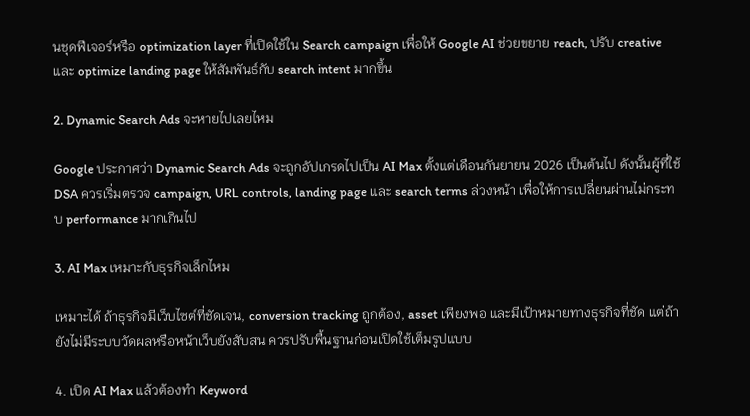นชุดฟีเจอร์หรือ optimization layer ที่เปิดใช้ใน Search campaign เพื่อให้ Google AI ช่วยขยาย reach, ปรับ creative และ optimize landing page ให้สัมพันธ์กับ search intent มากขึ้น

2. Dynamic Search Ads จะหายไปเลยไหม

Google ประกาศว่า Dynamic Search Ads จะถูกอัปเกรดไปเป็น AI Max ตั้งแต่เดือนกันยายน 2026 เป็นต้นไป ดังนั้นผู้ที่ใช้ DSA ควรเริ่มตรวจ campaign, URL controls, landing page และ search terms ล่วงหน้า เพื่อให้การเปลี่ยนผ่านไม่กระทบ performance มากเกินไป

3. AI Max เหมาะกับธุรกิจเล็กไหม

เหมาะได้ ถ้าธุรกิจมีเว็บไซต์ที่ชัดเจน, conversion tracking ถูกต้อง, asset เพียงพอ และมีเป้าหมายทางธุรกิจที่ชัด แต่ถ้ายังไม่มีระบบวัดผลหรือหน้าเว็บยังสับสน ควรปรับพื้นฐานก่อนเปิดใช้เต็มรูปแบบ

4. เปิด AI Max แล้วต้องทำ Keyword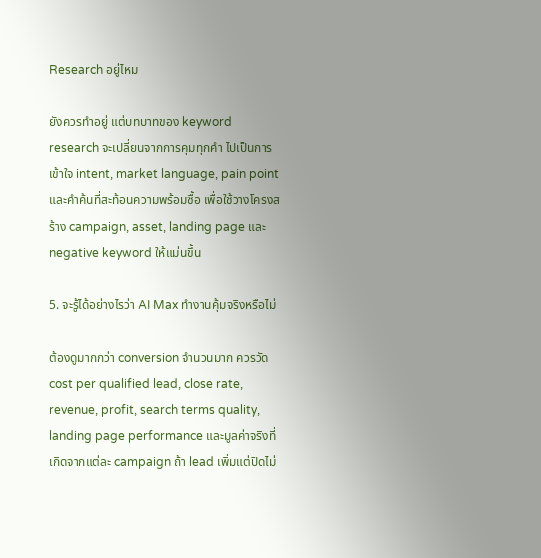Research อยู่ไหม

ยังควรทำอยู่ แต่บทบาทของ keyword research จะเปลี่ยนจากการคุมทุกคำ ไปเป็นการเข้าใจ intent, market language, pain point และคำค้นที่สะท้อนความพร้อมซื้อ เพื่อใช้วางโครงสร้าง campaign, asset, landing page และ negative keyword ให้แม่นขึ้น

5. จะรู้ได้อย่างไรว่า AI Max ทำงานคุ้มจริงหรือไม่

ต้องดูมากกว่า conversion จำนวนมาก ควรวัด cost per qualified lead, close rate, revenue, profit, search terms quality, landing page performance และมูลค่าจริงที่เกิดจากแต่ละ campaign ถ้า lead เพิ่มแต่ปิดไม่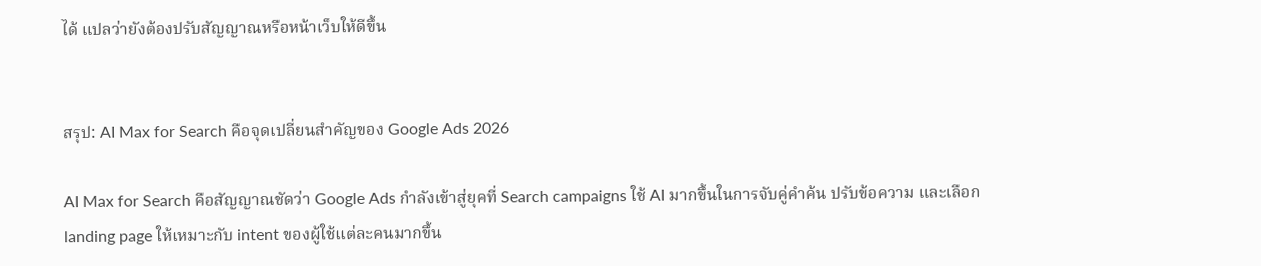ได้ แปลว่ายังต้องปรับสัญญาณหรือหน้าเว็บให้ดีขึ้น


สรุป: AI Max for Search คือจุดเปลี่ยนสำคัญของ Google Ads 2026

AI Max for Search คือสัญญาณชัดว่า Google Ads กำลังเข้าสู่ยุคที่ Search campaigns ใช้ AI มากขึ้นในการจับคู่คำค้น ปรับข้อความ และเลือก landing page ให้เหมาะกับ intent ของผู้ใช้แต่ละคนมากขึ้น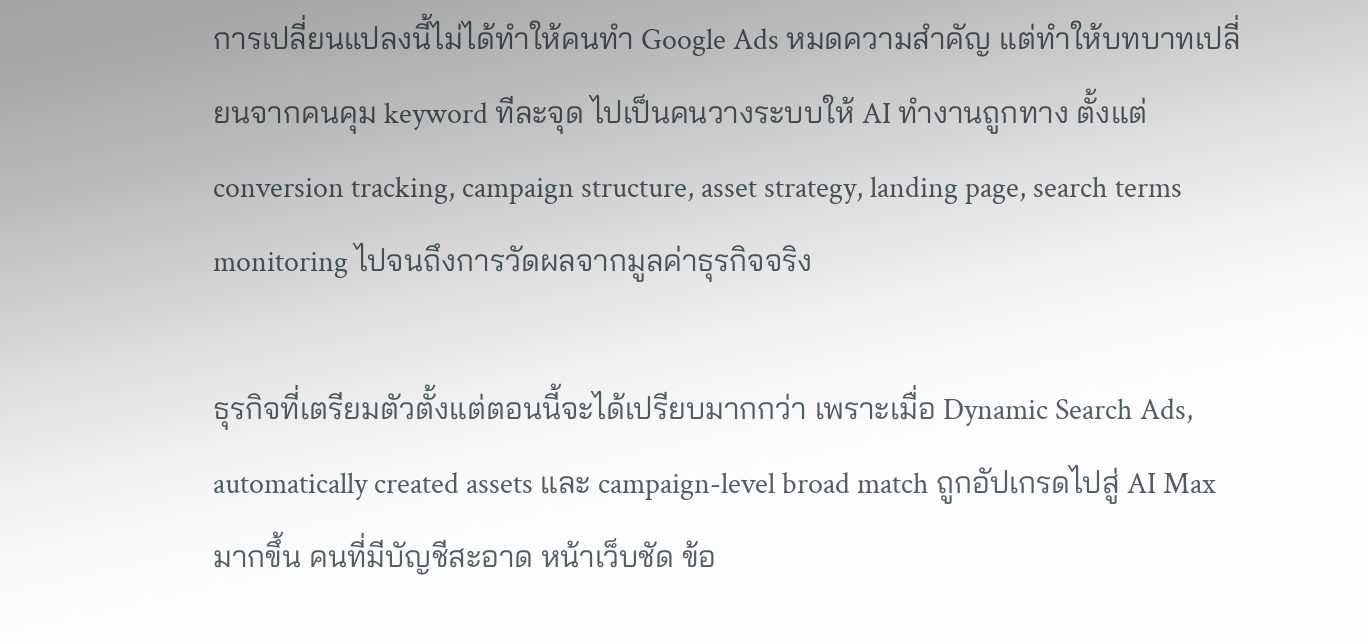การเปลี่ยนแปลงนี้ไม่ได้ทำให้คนทำ Google Ads หมดความสำคัญ แต่ทำให้บทบาทเปลี่ยนจากคนคุม keyword ทีละจุด ไปเป็นคนวางระบบให้ AI ทำงานถูกทาง ตั้งแต่ conversion tracking, campaign structure, asset strategy, landing page, search terms monitoring ไปจนถึงการวัดผลจากมูลค่าธุรกิจจริง

ธุรกิจที่เตรียมตัวตั้งแต่ตอนนี้จะได้เปรียบมากกว่า เพราะเมื่อ Dynamic Search Ads, automatically created assets และ campaign-level broad match ถูกอัปเกรดไปสู่ AI Max มากขึ้น คนที่มีบัญชีสะอาด หน้าเว็บชัด ข้อ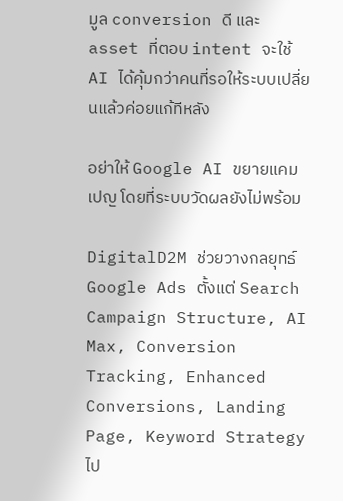มูล conversion ดี และ asset ที่ตอบ intent จะใช้ AI ได้คุ้มกว่าคนที่รอให้ระบบเปลี่ยนแล้วค่อยแก้ทีหลัง

อย่าให้ Google AI ขยายแคมเปญ โดยที่ระบบวัดผลยังไม่พร้อม

DigitalD2M ช่วยวางกลยุทธ์ Google Ads ตั้งแต่ Search Campaign Structure, AI Max, Conversion Tracking, Enhanced Conversions, Landing Page, Keyword Strategy ไป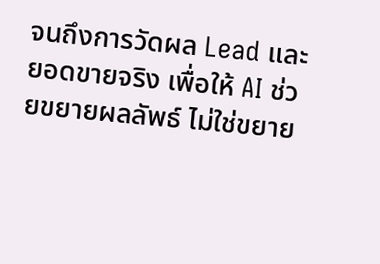จนถึงการวัดผล Lead และยอดขายจริง เพื่อให้ AI ช่วยขยายผลลัพธ์ ไม่ใช่ขยาย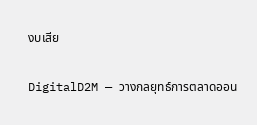งบเสีย

DigitalD2M — วางกลยุทธ์การตลาดออน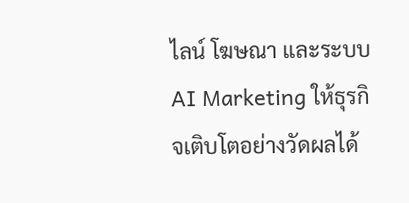ไลน์ โฆษณา และระบบ AI Marketing ให้ธุรกิจเติบโตอย่างวัดผลได้